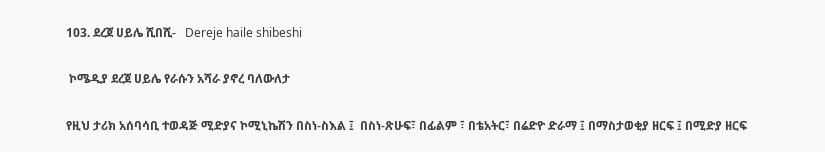103. ደረጀ ሀይሌ ሺበሺ-   Dereje haile shibeshi

 ኮሜዲያ ደረጀ ሀይሌ የራሱን አሻራ ያኖረ ባለውለታ

የዚህ ታሪክ አሰባሳቢ ተወዳጅ ሚድያና ኮሚኒኬሽን በስነ-ስእል ፤  በስነ-ጽሁፍ፣ በፊልም ፣ በቴአትር፣ በሬድዮ ድራማ ፤ በማስታወቂያ ዘርፍ ፤ በሚድያ ዘርፍ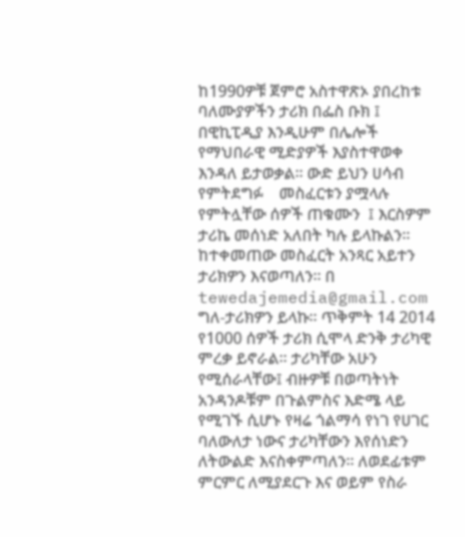ከ1990ዎቹ ጀምሮ አስተዋጽኦ ያበረከቱ ባለሙያዎችን ታሪክ በፌስ ቡክ ፤ በዊኪፒዲያ እንዲሁም በሌሎች የማህበራዊ ሚድያዎች እያስተዋወቀ እንዳለ ይታወቃል፡፡ ውድ ይህን ሀሳብ የምትደግፉ    መስፈርቱን ያሟላሉ  የምትሏቸው ሰዎች ጠቁሙን  ፤ እርስዎም ታሪኬ መሰነድ አለበት ካሉ ይላኩልን፡፡ ከተቀመጠው መስፈርት አንጻር አይተን ታሪክዎን እናወጣለን፡፡ በ tewedajemedia@gmail.com ግለ-ታሪክዎን ይላኩ፡፡ ጥቅምት 14 2014 የ1000 ሰዎች ታሪክ ሲሞላ ድንቅ ታሪካዊ ምረቃ ይኖራል፡፡ ታሪካቸው አሁን የሚሰራላቸው፤ ብዙዎቹ በወጣትነት አንዳንዶቹም በጉልምስና እድሜ ላይ የሚገኙ ሲሆኑ የዛሬ ጎልማሳ የነገ የሀገር ባለውለታ ነውና ታሪካቸውን እየሰነድን ለትውልድ እናስቀምጣለን፡፡ ለወደፊቱም ምርምር ለሚያደርጉ እና ወይም የስራ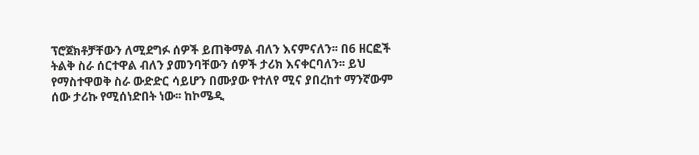ፕሮጀክቶቻቸውን ለሚደግፉ ሰዎች ይጠቅማል ብለን እናምናለን፡፡ በ6 ዘርፎች ትልቅ ስራ ሰርተዋል ብለን ያመንባቸውን ሰዎች ታሪክ እናቀርባለን፡፡ ይህ የማስተዋወቅ ስራ ውድድር ሳይሆን በሙያው የተለየ ሚና ያበረከተ ማንኛውም ሰው ታሪኩ የሚሰነድበት ነው፡፡ ከኮሜዲ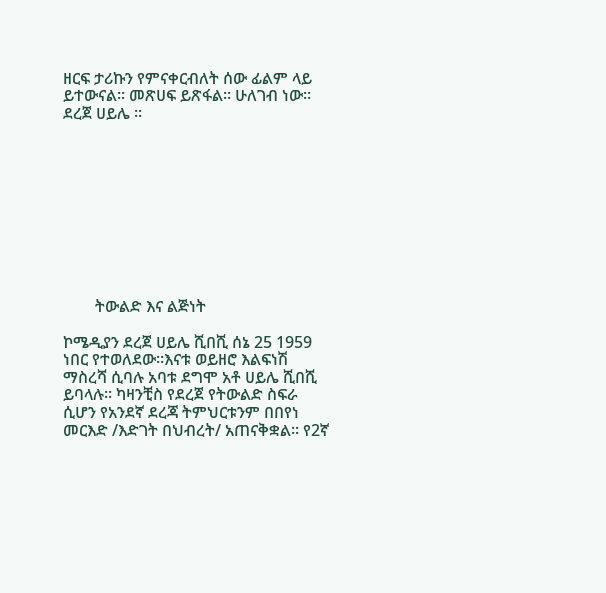ዘርፍ ታሪኩን የምናቀርብለት ሰው ፊልም ላይ ይተውናል፡፡ መጽሀፍ ይጽፋል፡፡ ሁለገብ ነው፡፡ ደረጀ ሀይሌ ፡፡










        ትውልድ እና ልጅነት

ኮሜዲያን ደረጀ ሀይሌ ሺበሺ ሰኔ 25 1959 ነበር የተወለደው፡፡እናቱ ወይዘሮ እልፍነሽ ማስረሻ ሲባሉ አባቱ ደግሞ አቶ ሀይሌ ሺበሺ ይባላሉ፡፡ ካዛንቺስ የደረጀ የትውልድ ስፍራ ሲሆን የአንደኛ ደረጃ ትምህርቱንም በበየነ መርእድ /እድገት በህብረት/ አጠናቅቋል፡፡ የ2ኛ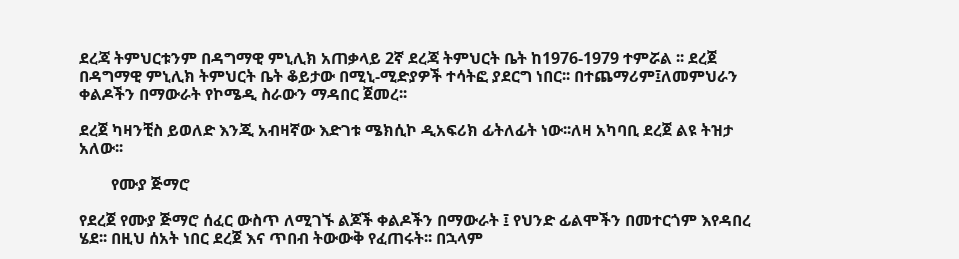ደረጃ ትምህርቱንም በዳግማዊ ምኒሊክ አጠቃላይ 2ኛ ደረጃ ትምህርት ቤት ከ1976-1979 ተምሯል ፡፡ ደረጀ በዳግማዊ ምኒሊክ ትምህርት ቤት ቆይታው በሚኒ-ሚድያዎች ተሳትፎ ያደርግ ነበር፡፡ በተጨማሪም፤ለመምህራን ቀልዶችን በማውራት የኮሜዲ ስራውን ማዳበር ጀመረ፡፡

ደረጀ ካዛንቺስ ይወለድ እንጂ አብዛኛው እድገቱ ሜክሲኮ ዲአፍሪክ ፊትለፊት ነው፡፡ለዛ አካባቢ ደረጀ ልዩ ትዝታ አለው፡፡

        የሙያ ጅማሮ

የደረጀ የሙያ ጅማሮ ሰፈር ውስጥ ለሚገኙ ልጆች ቀልዶችን በማውራት ፤ የህንድ ፊልሞችን በመተርጎም እየዳበረ ሄደ፡፡ በዚህ ሰአት ነበር ደረጀ እና ጥበብ ትውውቅ የፈጠሩት፡፡ በኋላም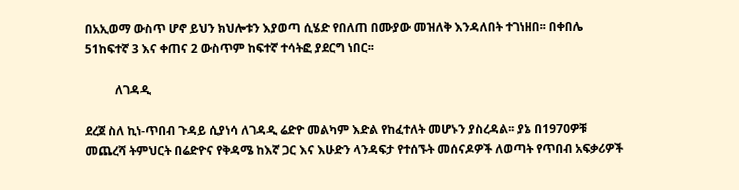በአኢወማ ውስጥ ሆኖ ይህን ክህሎቱን እያወጣ ሲሄድ የበለጠ በሙያው መዝለቅ እንዳለበት ተገነዘበ፡፡ በቀበሌ 51ከፍተኛ 3 እና ቀጠና 2 ውስጥም ከፍተኛ ተሳትፎ ያደርግ ነበር፡፡

          ለገዳዲ

ደረጀ ስለ ኪነ-ጥበብ ጉዳይ ሲያነሳ ለገዳዲ ሬድዮ መልካም እድል የከፈተለት መሆኑን ያስረዳል፡፡ ያኔ በ1970ዎቹ መጨረሻ ትምህርት በሬድዮና የቅዳሜ ከእኛ ጋር እና እሁድን ላንዳፍታ የተሰኙት መሰናዶዎች ለወጣት የጥበብ አፍቃሪዎች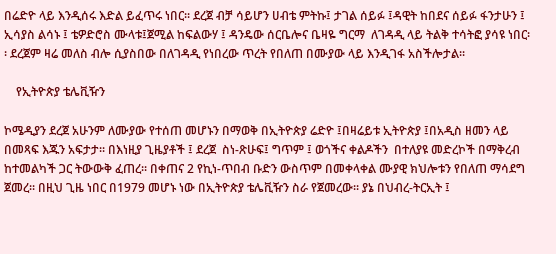በሬድዮ ላይ እንዲሰሩ እድል ይፈጥሩ ነበር፡፡ ደረጀ ብቻ ሳይሆን ሀብቴ ምትኩ፤ ታገል ሰይፉ ፤ዳዊት ከበደና ሰይፉ ፋንታሁን ፤ ኢሳያስ ልሳኑ ፤ ቴዎድሮስ ሙላቱ፤ጀሚል ከፍልውሃ ፤ ዳንዴው ሰርቤሎና ቤዛዬ ግርማ  ለገዳዲ ላይ ትልቅ ተሳትፎ ያሳዩ ነበር፡፡ ደረጀም ዛሬ መለስ ብሎ ሲያስበው በለገዳዲ የነበረው ጥረት የበለጠ በሙያው ላይ እንዲገፋ አስችሎታል፡፡

    የኢትዮጵያ ቴሌቪዥን

ኮሜዲያን ደረጀ አሁንም ለሙያው የተሰጠ መሆኑን በማወቅ በኢትዮጵያ ሬድዮ ፤በዛሬይቱ ኢትዮጵያ ፤በአዲስ ዘመን ላይ በመጻፍ እጁን አፍታታ፡፡ በእነዚያ ጊዜያቶች ፤ ደረጀ  ስነ-ጽሁፍ፤ ግጥም ፤ ወጎችና ቀልዶችን  በተለያዩ መድረኮች በማቅረብ ከተመልካች ጋር ትውውቅ ፈጠረ፡፡ በቀጠና 2 የኪነ-ጥበብ ቡድን ውስጥም በመቀላቀል ሙያዊ ክህሎቱን የበለጠ ማሳደግ ጀመረ፡፡ በዚህ ጊዜ ነበር በ1979 መሆኑ ነው በኢትዮጵያ ቴሌቪዥን ስራ የጀመረው፡፡ ያኔ በህብረ-ትርኢት ፤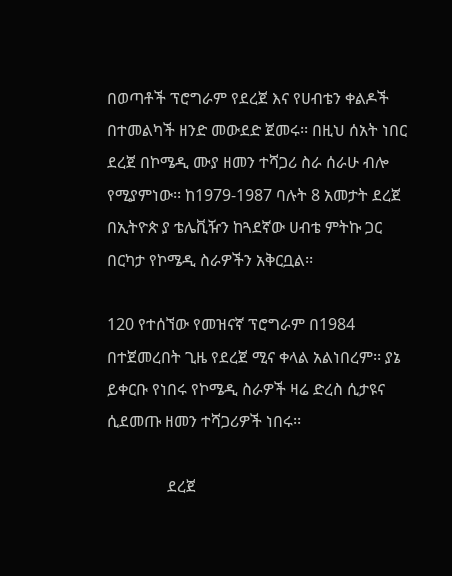በወጣቶች ፕሮግራም የደረጀ እና የሀብቴን ቀልዶች በተመልካች ዘንድ መውደድ ጀመሩ፡፡ በዚህ ሰአት ነበር ደረጀ በኮሜዲ ሙያ ዘመን ተሻጋሪ ስራ ሰራሁ ብሎ የሚያምነው፡፡ ከ1979-1987 ባሉት 8 አመታት ደረጀ በኢትዮጵ ያ ቴሌቪዥን ከጓደኛው ሀብቴ ምትኩ ጋር በርካታ የኮሜዲ ስራዎችን አቅርቧል፡፡

120 የተሰኘው የመዝናኛ ፕሮግራም በ1984 በተጀመረበት ጊዜ የደረጀ ሚና ቀላል አልነበረም፡፡ ያኔ ይቀርቡ የነበሩ የኮሜዲ ስራዎች ዛሬ ድረስ ሲታዩና ሲደመጡ ዘመን ተሻጋሪዎች ነበሩ፡፡

               ደረጀ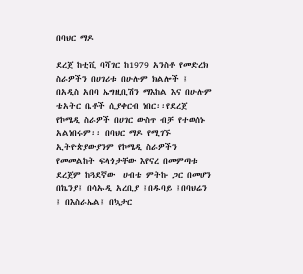በባህር ማዶ

ደረጀ ከቲቪ ባሻገር ከ1979 አንስቶ የመድረክ ስራዎችን በሀገሪቱ በሁሉም ክልሎች ፤ በአዲስ አበባ ኤግዚቢሽን ማእከል እና በሁሉም ቴአትር ቤቶች ሲያቀርብ ነበር፡፡የደረጀ የኮሜዲ ስራዎች በሀገር ውስጥ ብቻ የተወሰኑ አልነበሩም፡፡ በባህር ማዶ የሚገኙ ኢትዮጵያውያንም የኮሜዲ ስራዎችን የመመልከት ፍላጎታቸው እየናረ በመምጣቱ  ደረጀም ከጓደኛው  ሀብቴ ምትኩ ጋር በመሆን በኬንያ፤ በሳኡዲ አረቢያ ፤በዱባይ ፤በባህሬን ፤ በእስራኤል፤ በኳታር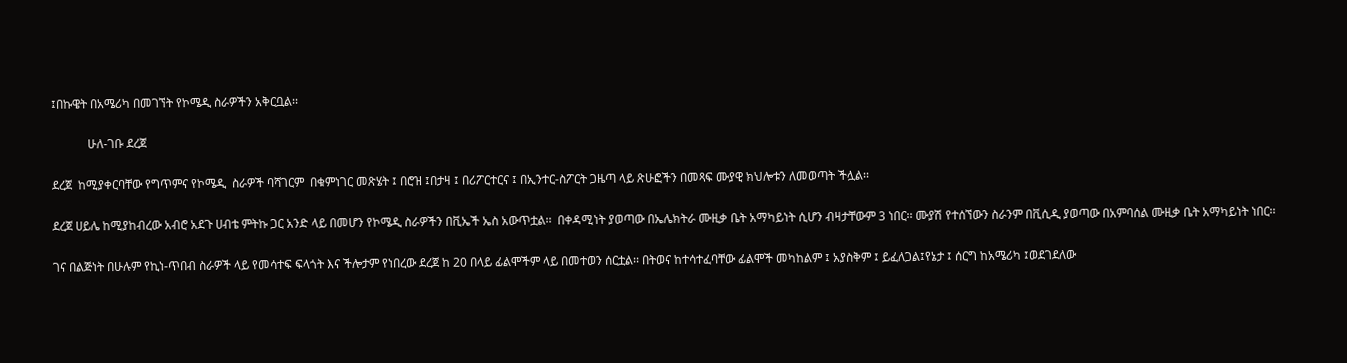፤በኩዌት በአሜሪካ በመገኘት የኮሜዲ ስራዎችን አቅርቧል፡፡

            ሁለ-ገቡ ደረጀ

ደረጀ  ከሚያቀርባቸው የግጥምና የኮሜዲ  ስራዎች ባሻገርም  በቁምነገር መጽሄት ፤ በሮዝ ፤በታዛ ፤ በሪፖርተርና ፤ በኢንተር-ስፖርት ጋዜጣ ላይ ጽሁፎችን በመጻፍ ሙያዊ ክህሎቱን ለመወጣት ችሏል፡፡

ደረጀ ሀይሌ ከሚያከብረው አብሮ አደጉ ሀብቴ ምትኩ ጋር አንድ ላይ በመሆን የኮሜዲ ስራዎችን በቪኤች ኤስ አውጥቷል፡፡  በቀዳሚነት ያወጣው በኤሌክትራ ሙዚቃ ቤት አማካይነት ሲሆን ብዛታቸውም 3 ነበር፡፡ ሙያሽ የተሰኘውን ስራንም በቪሲዲ ያወጣው በአምባሰል ሙዚቃ ቤት አማካይነት ነበር፡፡

ገና በልጅነት በሁሉም የኪነ-ጥበብ ስራዎች ላይ የመሳተፍ ፍላጎት እና ችሎታም የነበረው ደረጀ ከ 20 በላይ ፊልሞችም ላይ በመተወን ሰርቷል፡፡ በትወና ከተሳተፈባቸው ፊልሞች መካከልም ፤ አያስቅም ፤ ይፈለጋል፤የኔታ ፤ ሰርግ ከአሜሪካ ፤ወደገደለው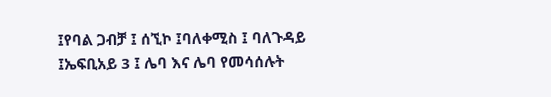፤የባል ጋብቻ ፤ ሰኚኮ ፤ባለቀሚስ ፤ ባለጉዳይ ፤ኤፍቢአይ 3 ፤ ሌባ እና ሌባ የመሳሰሉት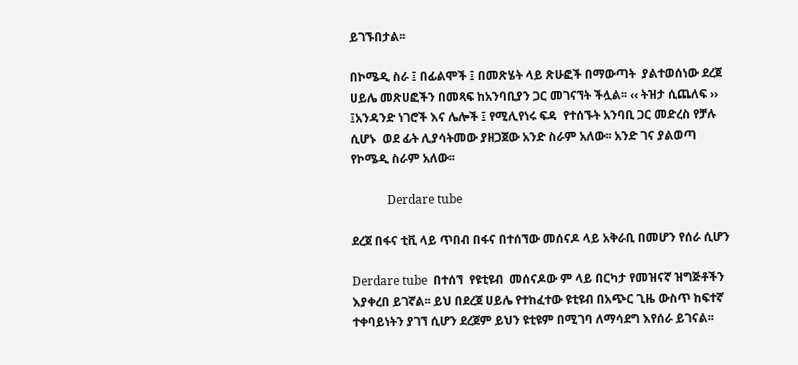ይገኙበታል፡፡

በኮሜዲ ስራ ፤ በፊልሞች ፤ በመጽሄት ላይ ጽሁፎች በማውጣት  ያልተወሰነው ደረጀ ሀይሌ መጽሀፎችን በመጻፍ ከአንባቢያን ጋር መገናኘት ችሏል፡፡ ‹‹ ትዝታ ሲጨለፍ ›› ፤አንዳንድ ነገሮች እና ሌሎች ፤ የሚሊየነሩ ፍዳ  የተሰኙት አንባቢ ጋር መድረስ የቻሉ ሲሆኑ  ወደ ፊት ሊያሳትመው ያዘጋጀው አንድ ስራም አለው፡፡ አንድ ገና ያልወጣ  የኮሜዲ ስራም አለው፡፡

            Derdare tube

ደረጀ በፋና ቲቪ ላይ ጥበብ በፋና በተሰኘው መሰናዶ ላይ አቅራቢ በመሆን የሰራ ሲሆን

Derdare tube  በተሰኘ  የዩቲዩብ  መሰናዶው ም ላይ በርካታ የመዝናኛ ዝግጅቶችን እያቀረበ ይገኛል፡፡ ይህ በደረጀ ሀይሌ የተከፈተው ዩቲዩብ በአጭር ጊዜ ውስጥ ከፍተኛ ተቀባይነትን ያገኘ ሲሆን ደረጀም ይህን ዩቲዩም በሚገባ ለማሳደግ እየሰራ ይገናል፡፡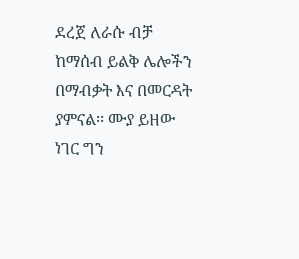ደረጀ ለራሱ ብቻ ከማሰብ ይልቅ ሌሎችን በማብቃት እና በመርዳት ያምናል፡፡ ሙያ ይዘው ነገር ግን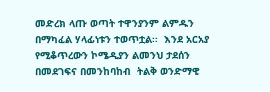መድረክ ላጡ ወጣት ተዋንያንም ልምዱን በማካፈል ሃላፊነቱን ተወጥቷል፡፡  እንደ አርአያ የሚቆጥረውን ኮሜዲያን ልመንህ ታደሰን በመደገፍና በመንከባከብ  ትልቅ ወንድማዊ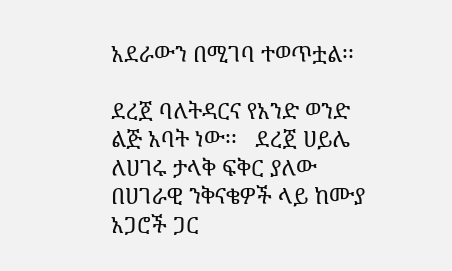አደራውን በሚገባ ተወጥቷል፡፡

ደረጀ ባለትዳርና የአንድ ወንድ ልጅ አባት ነው፡፡   ደረጀ ሀይሌ ለሀገሩ ታላቅ ፍቅር ያለው በሀገራዊ ንቅናቄዎች ላይ ከሙያ አጋሮች ጋር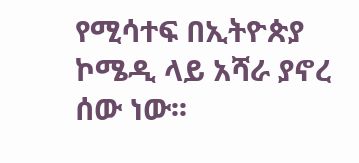የሚሳተፍ በኢትዮጵያ ኮሜዲ ላይ አሻራ ያኖረ  ሰው ነው፡፡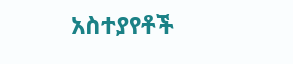አስተያየቶች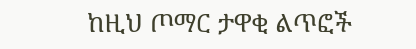ከዚህ ጦማር ታዋቂ ልጥፎች